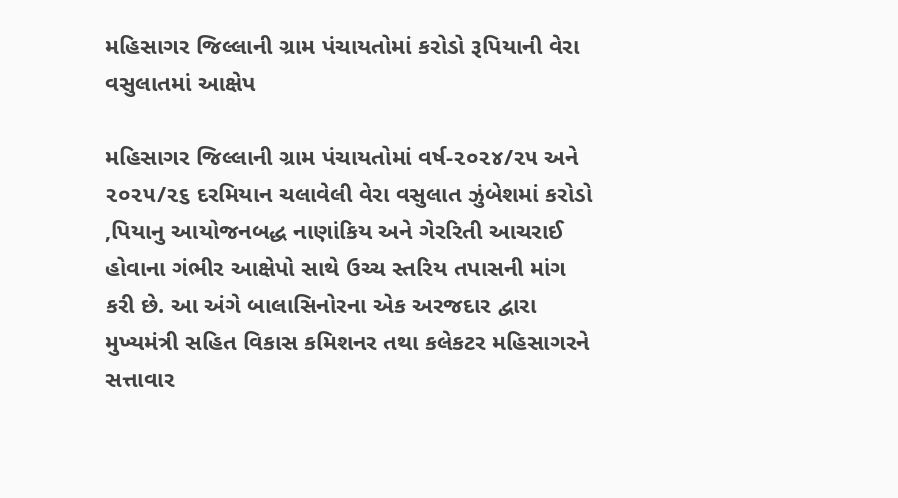મહિસાગર જિલ્લાની ગ્રામ પંચાયતોમાં કરોડો રૂપિયાની વેરા વસુલાતમાં આક્ષેપ

મહિસાગર જિલ્લાની ગ્રામ પંચાયતોમાં વર્ષ-૨૦૨૪/૨૫ અને ૨૦૨૫/૨૬ દરમિયાન ચલાવેલી વેરા વસુલાત ઝુંબેશમાં કરોડો ‚પિયાનુ આયોજનબદ્ધ નાણાંકિય અને ગેરરિતી આચરાઈ હોવાના ગંભીર આક્ષેપો સાથે ઉચ્ચ સ્તરિય તપાસની માંગ કરી છે. આ અંગે બાલાસિનોરના એક અરજદાર દ્વારા મુખ્યમંત્રી સહિત વિકાસ કમિશનર તથા કલેકટર મહિસાગરને સત્તાવાર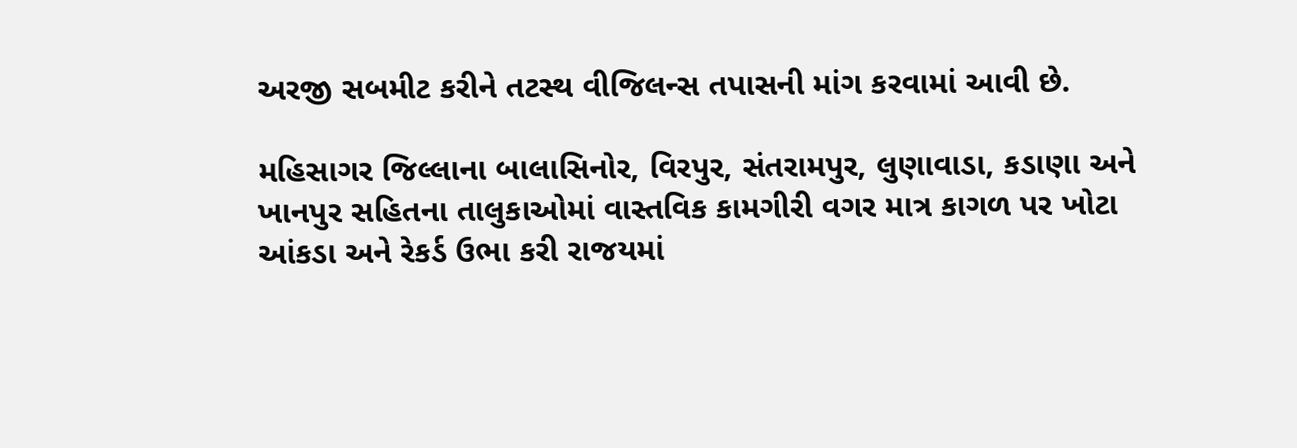અરજી સબમીટ કરીને તટસ્થ વીજિલન્સ તપાસની માંગ કરવામાં આવી છે.

મહિસાગર જિલ્લાના બાલાસિનોર, વિરપુર, સંતરામપુર, લુણાવાડા, કડાણા અને ખાનપુર સહિતના તાલુકાઓમાં વાસ્તવિક કામગીરી વગર માત્ર કાગળ પર ખોટા આંકડા અને રેકર્ડ ઉભા કરી રાજયમાં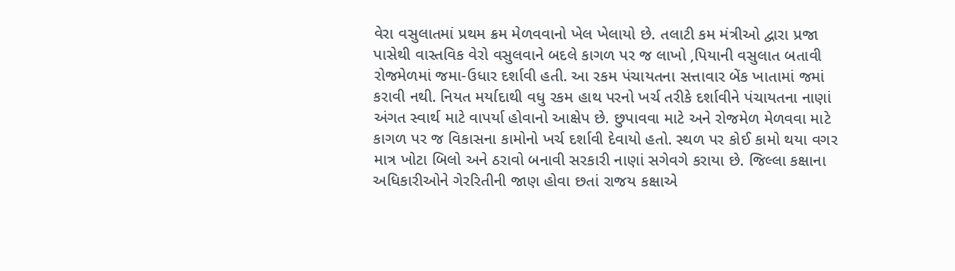વેરા વસુલાતમાં પ્રથમ ક્રમ મેળવવાનો ખેલ ખેલાયો છે. તલાટી કમ મંત્રીઓ દ્વારા પ્રજા પાસેથી વાસ્તવિક વેરો વસુલવાને બદલે કાગળ પર જ લાખો ‚પિયાની વસુલાત બતાવી રોજમેળમાં જમા-ઉધાર દર્શાવી હતી. આ રકમ પંચાયતના સત્તાવાર બેંક ખાતામાં જમાં કરાવી નથી. નિયત મર્યાદાથી વધુ રકમ હાથ પરનો ખર્ચ તરીકે દર્શાવીને પંચાયતના નાણાં અંગત સ્વાર્થ માટે વાપર્યા હોવાનો આક્ષેપ છે. છુપાવવા માટે અને રોજમેળ મેળવવા માટે કાગળ પર જ વિકાસના કામોનો ખર્ચ દર્શાવી દેવાયો હતો. સ્થળ પર કોઈ કામો થયા વગર માત્ર ખોટા બિલો અને ઠરાવો બનાવી સરકારી નાણાં સગેવગે કરાયા છે. જિલ્લા કક્ષાના અધિકારીઓને ગેરરિતીની જાણ હોવા છતાં રાજય કક્ષાએ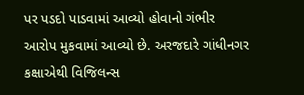પર પડદો પાડવામાં આવ્યો હોવાનો ગંભીર આરોપ મુકવામાં આવ્યો છે. અરજદારે ગાંધીનગર કક્ષાએથી વિજિલન્સ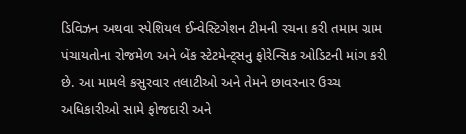ડિવિઝન અથવા સ્પેશિયલ ઈન્વેસ્ટિગેશન ટીમની રચના કરી તમામ ગ્રામ પંચાયતોના રોજમેળ અને બેંક સ્ટેટમેન્ટ્સનુ ફોરેન્સિક ઓડિટની માંગ કરી છે. આ મામલે કસુરવાર તલાટીઓ અને તેમને છાવરનાર ઉચ્ચ અધિકારીઓ સામે ફોજદારી અને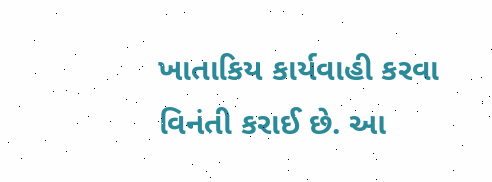ખાતાકિય કાર્યવાહી કરવા વિનંતી કરાઈ છે. આ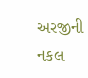અરજીની નકલ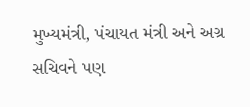મુખ્યમંત્રી, પંચાયત મંત્રી અને અગ્ર સચિવને પણ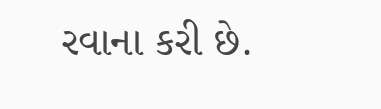રવાના કરી છે.